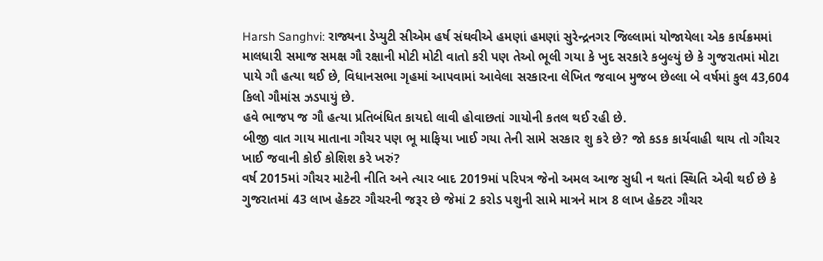Harsh Sanghvi: રાજ્યના ડેપ્યુટી સીએમ હર્ષ સંઘવીએ હમણાં હમણાં સુરેન્દ્રનગર જિલ્લામાં યોજાયેલા એક કાર્યક્રમમાં માલધારી સમાજ સમક્ષ ગૌ રક્ષાની મોટી મોટી વાતો કરી પણ તેઓ ભૂલી ગયા કે ખુદ સરકારે કબુલ્યું છે કે ગુજરાતમાં મોટા પાયે ગૌ હત્યા થઈ છે, વિધાનસભા ગૃહમાં આપવામાં આવેલા સરકારના લેખિત જવાબ મુજબ છેલ્લા બે વર્ષમાં કુલ 43,604 કિલો ગૌમાંસ ઝડપાયું છે.
હવે ભાજપ જ ગૌ હત્યા પ્રતિબંધિત કાયદો લાવી હોવાછતાં ગાયોની કતલ થઈ રહી છે.
બીજી વાત ગાય માતાના ગૌચર પણ ભૂ માફિયા ખાઈ ગયા તેની સામે સરકાર શુ કરે છે? જો કડક કાર્યવાહી થાય તો ગૌચર ખાઈ જવાની કોઈ કોશિશ કરે ખરું?
વર્ષ 2015માં ગૌચર માટેની નીતિ અને ત્યાર બાદ 2019માં પરિપત્ર જેનો અમલ આજ સુધી ન થતાં સ્થિતિ એવી થઈ છે કે ગુજરાતમાં 43 લાખ હેક્ટર ગૌચરની જરૂર છે જેમાં 2 કરોડ પશુની સામે માત્રને માત્ર 8 લાખ હેક્ટર ગૌચર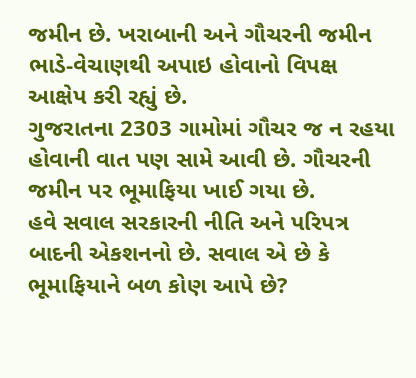જમીન છે. ખરાબાની અને ગૌચરની જમીન ભાડે-વેચાણથી અપાઇ હોવાનો વિપક્ષ આક્ષેપ કરી રહ્યું છે.
ગુજરાતના 2303 ગામોમાં ગૌચર જ ન રહયા હોવાની વાત પણ સામે આવી છે. ગૌચરની જમીન પર ભૂમાફિયા ખાઈ ગયા છે.
હવે સવાલ સરકારની નીતિ અને પરિપત્ર બાદની એકશનનો છે. સવાલ એ છે કે ભૂમાફિયાને બળ કોણ આપે છે?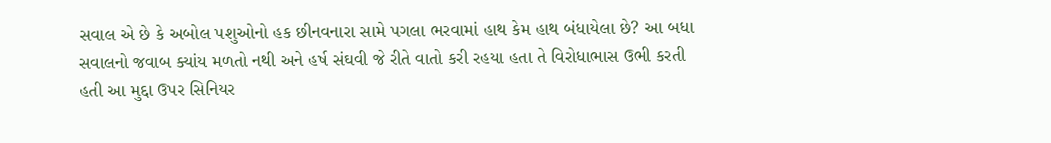સવાલ એ છે કે અબોલ પશુઓનો હક છીનવનારા સામે પગલા ભરવામાં હાથ કેમ હાથ બંધાયેલા છે? આ બધા સવાલનો જવાબ ક્યાંય મળતો નથી અને હર્ષ સંઘવી જે રીતે વાતો કરી રહયા હતા તે વિરોધાભાસ ઉભી કરતી હતી આ મુદ્દા ઉપર સિનિયર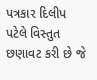પત્રકાર દિલીપ પટેલે વિસ્તુત છણાવટ કરી છે જે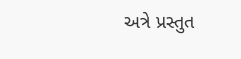અત્રે પ્રસ્તુત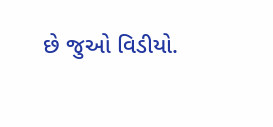છે જુઓ વિડીયો.